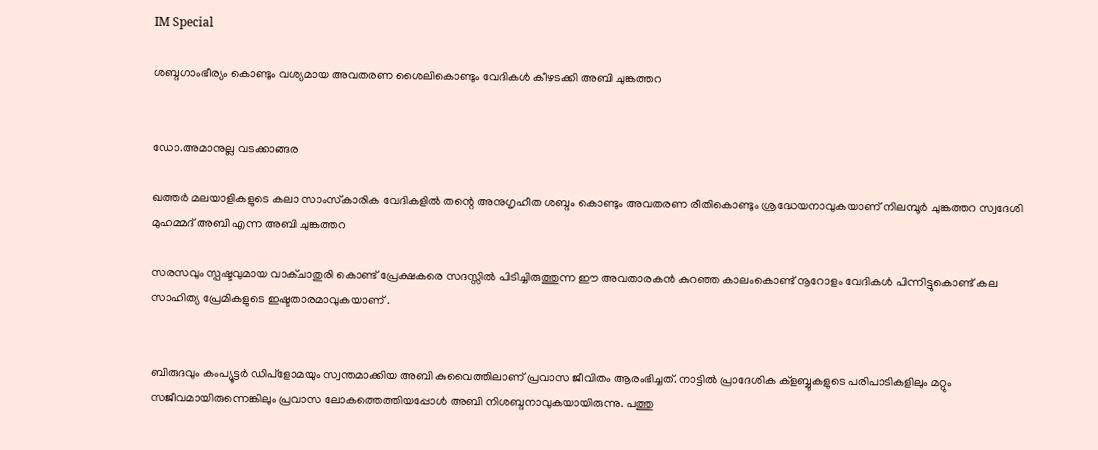IM Special

ശബ്ദഗാംഭീര്യം കൊണ്ടും വശ്യമായ അവതരണ ശൈലികൊണ്ടും വേദികള്‍ കീഴടക്കി അബി ചുങ്കത്തറ


ഡോ.അമാനുല്ല വടക്കാങ്ങര

ഖത്തര്‍ മലയാളികളുടെ കലാ സാംസ്‌കാരിക വേദികളില്‍ തന്റെ അനുഗൃഹീത ശബ്ദം കൊണ്ടും അവതരണ രീതികൊണ്ടും ശ്രദ്ധേയനാവുകയാണ് നിലമ്പൂര്‍ ചുങ്കത്തറ സ്വദേശി മുഹമ്മദ് അബി എന്ന അബി ചുങ്കത്തറ

സരസവും സ്പഷ്ടവുമായ വാക്ചാതുരി കൊണ്ട് പ്രേക്ഷകരെ സദസ്സില്‍ പിടിച്ചിരുത്തുന്ന ഈ അവതാരകന്‍ കുറഞ്ഞ കാലംകൊണ്ട് നൂറോളം വേദികള്‍ പിന്നിട്ടുകൊണ്ട് കല സാഹിത്യ പ്രേമികളുടെ ഇഷ്ടതാരമാവുകയാണ് .


ബിരുദവും കംപ്യൂട്ടര്‍ ഡിപ്‌ളോമയും സ്വന്തമാക്കിയ അബി കുവൈത്തിലാണ് പ്രവാസ ജീവിതം ആരംഭിച്ചത്. നാട്ടില്‍ പ്രാദേശിക ക്‌ളബ്ബുകളുടെ പരിപാടികളിലും മറ്റും സജീവമായിരുന്നെങ്കിലും പ്രവാസ ലോകത്തെത്തിയപ്പോള്‍ അബി നിശബ്ദനാവുകയായിരുന്നു. പത്തു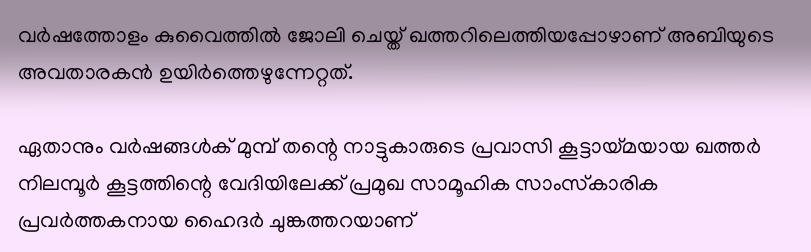വര്‍ഷത്തോളം കുവൈത്തില്‍ ജോലി ചെയ്ത് ഖത്തറിലെത്തിയപ്പോഴാണ് അബിയുടെ അവതാരകന്‍ ഉയിര്‍ത്തെഴുന്നേറ്റത്.

ഏതാനും വര്‍ഷങ്ങള്‍ക് മുമ്പ് തന്റെ നാട്ടുകാരുടെ പ്രവാസി കൂട്ടായ്മയായ ഖത്തര്‍ നിലമ്പൂര്‍ കൂട്ടത്തിന്റെ വേദിയിലേക്ക് പ്രമുഖ സാമൂഹിക സാംസ്‌കാരിക പ്രവര്‍ത്തകനായ ഹൈദര്‍ ചുങ്കത്തറയാണ്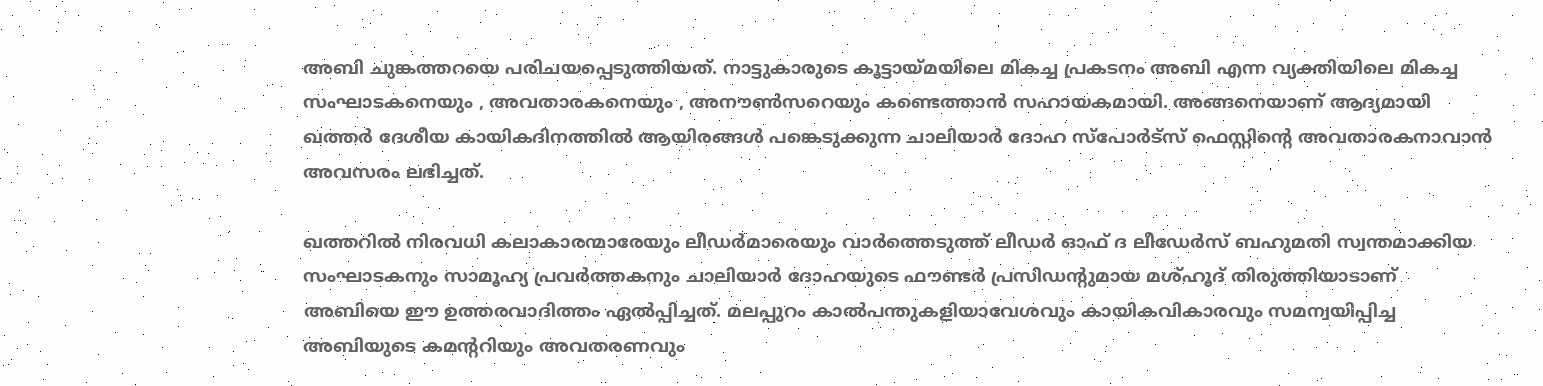അബി ചുങ്കത്തറയെ പരിചയപ്പെടുത്തിയത്. നാട്ടുകാരുടെ കൂട്ടായ്മയിലെ മികച്ച പ്രകടനം അബി എന്ന വ്യക്തിയിലെ മികച്ച സംഘാടകനെയും , അവതാരകനെയും , അനൗണ്‍സറെയും കണ്ടെത്താന്‍ സഹായകമായി. അങ്ങനെയാണ് ആദ്യമായി ഖത്തര്‍ ദേശീയ കായികദിനത്തില്‍ ആയിരങ്ങള്‍ പങ്കെടുക്കുന്ന ചാലിയാര്‍ ദോഹ സ്‌പോര്‍ട്‌സ് ഫെസ്റ്റിന്റെ അവതാരകനാവാന്‍ അവസരം ലഭിച്ചത്.

ഖത്തറില്‍ നിരവധി കലാകാരന്മാരേയും ലീഡര്‍മാരെയും വാര്‍ത്തെടുത്ത് ലീഡര്‍ ഓഫ് ദ ലീഡേര്‍സ് ബഹുമതി സ്വന്തമാക്കിയ സംഘാടകനും സാമൂഹ്യ പ്രവര്‍ത്തകനും ചാലിയാര്‍ ദോഹയുടെ ഫൗണ്ടര്‍ പ്രസിഡന്റുമായ മശ്ഹൂദ് തിരുത്തിയാടാണ് അബിയെ ഈ ഉത്തരവാദിത്തം ഏല്‍പ്പിച്ചത്. മലപ്പുറം കാല്‍പന്തുകളിയാവേശവും കായികവികാരവും സമന്വയിപ്പിച്ച അബിയുടെ കമന്ററിയും അവതരണവും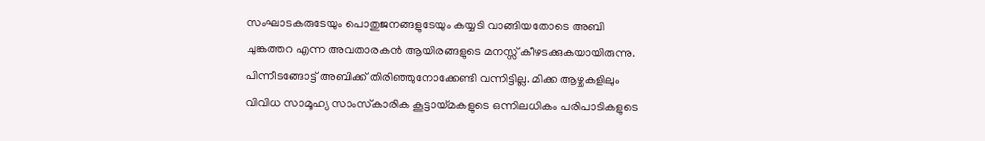സംഘാടകരുടേയും പൊതുജനങ്ങളുടേയും കയ്യടി വാങ്ങിയതോടെ അബി ചുങ്കത്തറ എന്ന അവതാരകന്‍ ആയിരങ്ങളുടെ മനസ്സ് കീഴടക്കുകയായിരുന്നു. പിന്നീടങ്ങോട്ട് അബിക്ക് തിരിഞ്ഞുനോക്കേണ്ടി വന്നിട്ടില്ല. മിക്ക ആഴ്ചകളിലും വിവിധ സാമൂഹ്യ സാംസ്‌കാരിക കൂട്ടായ്മകളുടെ ഒന്നിലധികം പരിപാടികളുടെ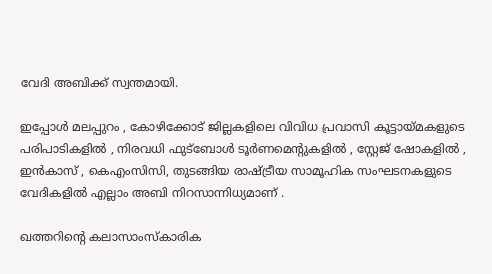വേദി അബിക്ക് സ്വന്തമായി.

ഇപ്പോള്‍ മലപ്പുറം , കോഴിക്കോട് ജില്ലകളിലെ വിവിധ പ്രവാസി കൂട്ടായ്മകളുടെ പരിപാടികളില്‍ , നിരവധി ഫുട്‌ബോള്‍ ടൂര്‍ണമെന്റുകളില്‍ , സ്റ്റേജ് ഷോകളില്‍ , ഇന്‍കാസ് , കെഎംസിസി, തുടങ്ങിയ രാഷ്ട്രീയ സാമൂഹിക സംഘടനകളുടെ വേദികളില്‍ എല്ലാം അബി നിറസാന്നിധ്യമാണ് .

ഖത്തറിന്റെ കലാസാംസ്‌കാരിക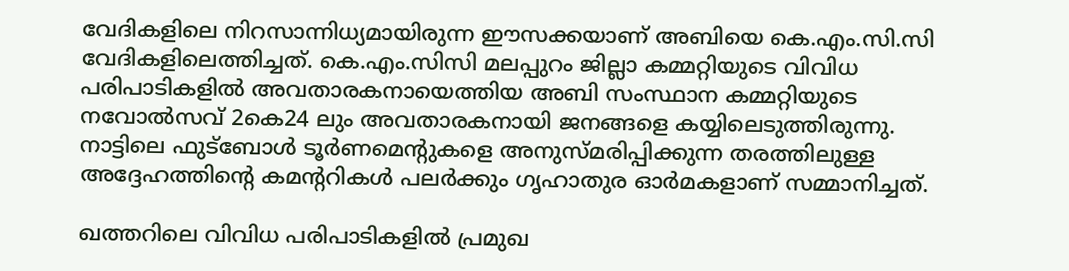വേദികളിലെ നിറസാന്നിധ്യമായിരുന്ന ഈസക്കയാണ് അബിയെ കെ.എം.സി.സി വേദികളിലെത്തിച്ചത്. കെ.എം.സിസി മലപ്പുറം ജില്ലാ കമ്മറ്റിയുടെ വിവിധ പരിപാടികളില്‍ അവതാരകനായെത്തിയ അബി സംസ്ഥാന കമ്മറ്റിയുടെ നവോല്‍സവ് 2കെ24 ലും അവതാരകനായി ജനങ്ങളെ കയ്യിലെടുത്തിരുന്നു. നാട്ടിലെ ഫുട്‌ബോള്‍ ടൂര്‍ണമെന്റുകളെ അനുസ്മരിപ്പിക്കുന്ന തരത്തിലുള്ള അദ്ദേഹത്തിന്റെ കമന്ററികള്‍ പലര്‍ക്കും ഗൃഹാതുര ഓര്‍മകളാണ് സമ്മാനിച്ചത്.

ഖത്തറിലെ വിവിധ പരിപാടികളില്‍ പ്രമുഖ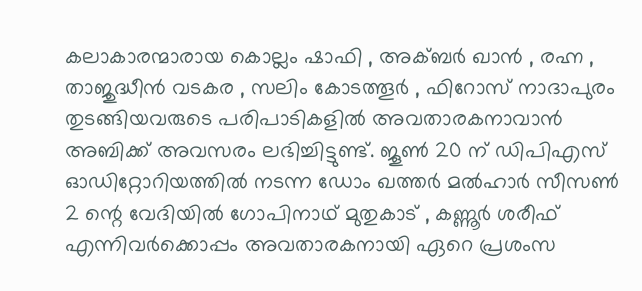കലാകാരന്മാരായ കൊല്ലം ഷാഫി , അക്ബര്‍ ഖാന്‍ , രഹ്ന , താജുദ്ധീന്‍ വടകര , സലിം കോടത്തൂര്‍ , ഫിറോസ് നാദാപുരം തുടങ്ങിയവരുടെ പരിപാടികളില്‍ അവതാരകനാവാന്‍ അബിക്ക് അവസരം ലഭിച്ചിട്ടുണ്ട്. ജൂണ്‍ 20 ന് ഡിപിഎസ് ഓഡിറ്റോറിയത്തില്‍ നടന്ന ഡോം ഖത്തര്‍ മല്‍ഹാര്‍ സീസണ്‍ 2 ന്റെ വേദിയില്‍ ഗോപിനാഥ് മുതുകാട് , കണ്ണൂര്‍ ശരീഫ് എന്നിവര്‍ക്കൊപ്പം അവതാരകനായി ഏറെ പ്രശംസ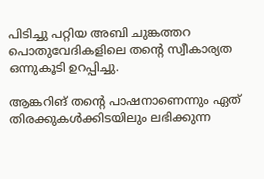പിടിച്ചു പറ്റിയ അബി ചുങ്കത്തറ പൊതുവേദികളിലെ തന്റെ സ്വീകാര്യത ഒന്നുകൂടി ഉറപ്പിച്ചു.

ആങ്കറിങ് തന്റെ പാഷനാണെന്നും ഏത് തിരക്കുകള്‍ക്കിടയിലും ലഭിക്കുന്ന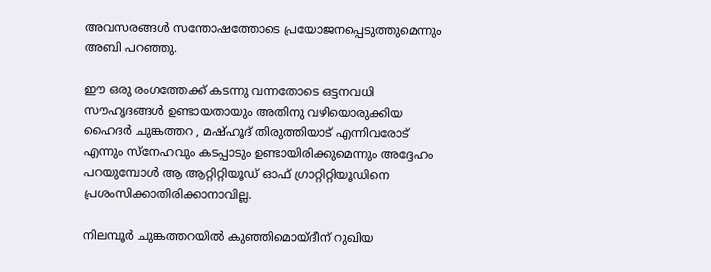അവസരങ്ങള്‍ സന്തോഷത്തോടെ പ്രയോജനപ്പെടുത്തുമെന്നും അബി പറഞ്ഞു.

ഈ ഒരു രംഗത്തേക്ക് കടന്നു വന്നതോടെ ഒട്ടനവധി സൗഹൃദങ്ങള്‍ ഉണ്ടായതായും അതിനു വഴിയൊരുക്കിയ ഹൈദര്‍ ചുങ്കത്തറ , മഷ്ഹൂദ് തിരുത്തിയാട് എന്നിവരോട് എന്നും സ്‌നേഹവും കടപ്പാടും ഉണ്ടായിരിക്കുമെന്നും അദ്ദേഹം പറയുമ്പോള്‍ ആ ആറ്റിറ്റിയൂഡ് ഓഫ് ഗ്രാറ്റിറ്റിയൂഡിനെ പ്രശംസിക്കാതിരിക്കാനാവില്ല.

നിലമ്പൂര്‍ ചുങ്കത്തറയില്‍ കുഞ്ഞിമൊയ്ദീന് റുഖിയ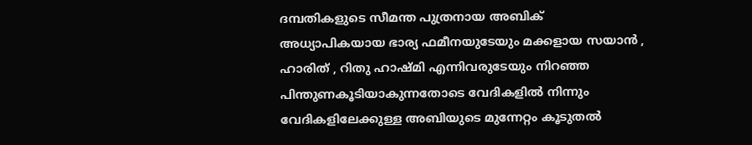ദമ്പതികളുടെ സീമന്ത പുത്രനായ അബിക് അധ്യാപികയായ ഭാര്യ ഫമീനയുടേയും മക്കളായ സയാന്‍ , ഹാരിത് , റിതു ഹാഷ്മി എന്നിവരുടേയും നിറഞ്ഞ പിന്തുണകൂടിയാകുന്നതോടെ വേദികളില്‍ നിന്നും വേദികളിലേക്കുള്ള അബിയുടെ മുന്നേറ്റം കൂടുതല്‍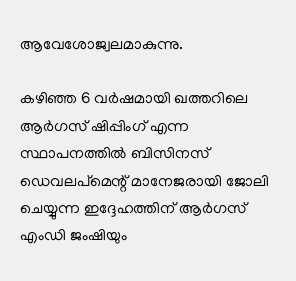ആവേശോജ്വലമാകുന്നു.

കഴിഞ്ഞ 6 വര്‍ഷമായി ഖത്തറിലെ ആര്‍ഗസ് ഷിപ്പിംഗ് എന്ന സ്ഥാപനത്തില്‍ ബിസിനസ് ഡെവലപ്‌മെന്റ് മാനേജരായി ജോലി ചെയ്യുന്ന ഇദ്ദേഹത്തിന് ആര്‍ഗസ് എംഡി ജംഷിയും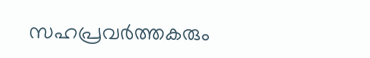സഹപ്രവര്‍ത്തകരും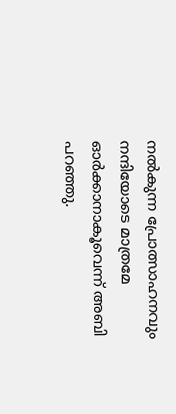നല്‍കുന്ന പ്രോത്സാഹനവും നന്ദിയോടെ മാത്രമേ ഓര്‍ക്കാനാകൂവെന്ന് അബി പറഞ്ഞു.